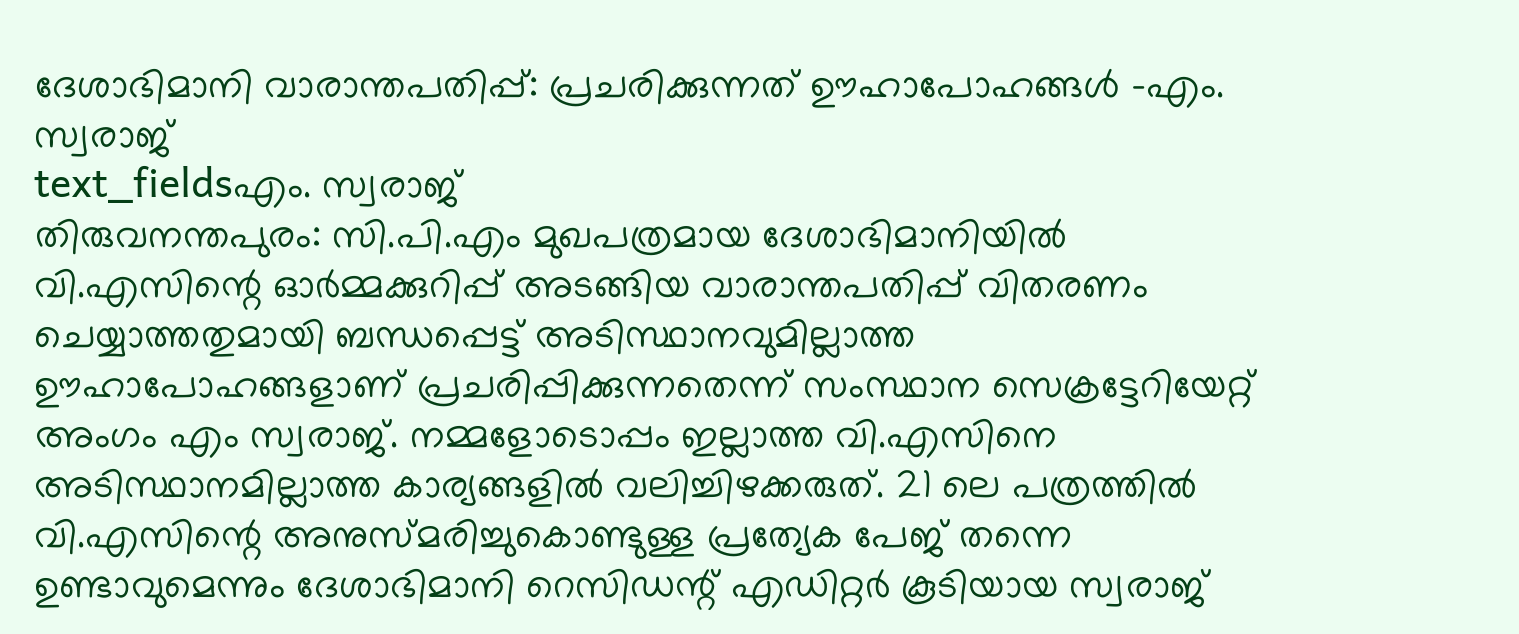ദേശാഭിമാനി വാരാന്തപതിപ്പ്: പ്രചരിക്കുന്നത് ഊഹാപോഹങ്ങൾ -എം. സ്വരാജ്
text_fieldsഎം. സ്വരാജ്
തിരുവനന്തപുരം: സി.പി.എം മുഖപത്രമായ ദേശാഭിമാനിയിൽ വി.എസിന്റെ ഓർമ്മക്കുറിപ്പ് അടങ്ങിയ വാരാന്തപതിപ്പ് വിതരണം ചെയ്യാത്തതുമായി ബന്ധപ്പെട്ട് അടിസ്ഥാനവുമില്ലാത്ത ഊഹാപോഹങ്ങളാണ് പ്രചരിപ്പിക്കുന്നതെന്ന് സംസ്ഥാന സെക്രട്ടേറിയേറ്റ് അംഗം എം സ്വരാജ്. നമ്മളോടൊപ്പം ഇല്ലാത്ത വി.എസിനെ അടിസ്ഥാനമില്ലാത്ത കാര്യങ്ങളിൽ വലിച്ചിഴക്കരുത്. 21 ലെ പത്രത്തിൽ വി.എസിന്റെ അനുസ്മരിച്ചുകൊണ്ടുള്ള പ്രത്യേക പേജ് തന്നെ ഉണ്ടാവുമെന്നും ദേശാഭിമാനി റെസിഡന്റ് എഡിറ്റർ കൂടിയായ സ്വരാജ്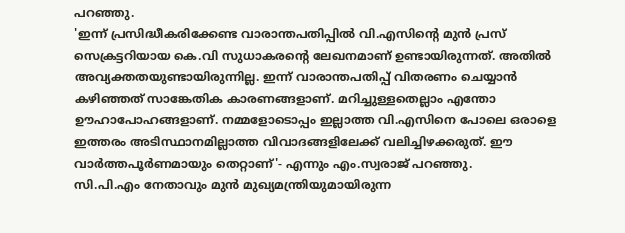പറഞ്ഞു.
'ഇന്ന് പ്രസിദ്ധീകരിക്കേണ്ട വാരാന്തപതിപ്പിൽ വി.എസിന്റെ മുൻ പ്രസ് സെക്രട്ടറിയായ കെ.വി സുധാകരന്റെ ലേഖനമാണ് ഉണ്ടായിരുന്നത്. അതിൽ അവ്യക്തതയുണ്ടായിരുന്നില്ല. ഇന്ന് വാരാന്തപതിപ്പ് വിതരണം ചെയ്യാൻ കഴിഞ്ഞത് സാങ്കേതിക കാരണങ്ങളാണ്. മറിച്ചുള്ളതെല്ലാം എന്തോ ഊഹാപോഹങ്ങളാണ്. നമ്മളോടൊപ്പം ഇല്ലാത്ത വി.എസിനെ പോലെ ഒരാളെ ഇത്തരം അടിസ്ഥാനമില്ലാത്ത വിവാദങ്ങളിലേക്ക് വലിച്ചിഴക്കരുത്. ഈ വാർത്തപൂർണമായും തെറ്റാണ്'- എന്നും എം.സ്വരാജ് പറഞ്ഞു.
സി.പി.എം നേതാവും മുൻ മുഖ്യമന്ത്രിയുമായിരുന്ന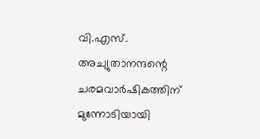വി.എസ്. അച്യുതാനന്ദന്റെ ചരമവാർഷികത്തിന് മുന്നോടിയായി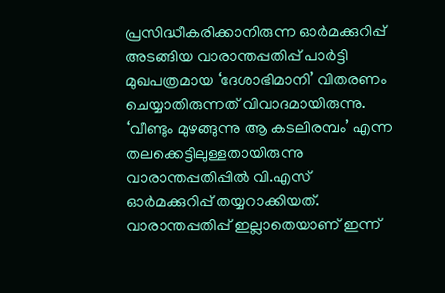പ്രസിദ്ധീകരിക്കാനിരുന്ന ഓർമക്കുറിപ്പ് അടങ്ങിയ വാരാന്തപ്പതിപ്പ് പാർട്ടി മുഖപത്രമായ ‘ദേശാഭിമാനി’ വിതരണം ചെയ്യാതിരുന്നത് വിവാദമായിരുന്നു. ‘വീണ്ടും മുഴങ്ങുന്നു ആ കടലിരമ്പം’ എന്ന തലക്കെട്ടിലുള്ളതായിരുന്നു വാരാന്തപ്പതിപ്പിൽ വി.എസ് ഓർമക്കുറിപ്പ് തയ്യറാക്കിയത്.
വാരാന്തപ്പതിപ്പ് ഇല്ലാതെയാണ് ഇന്ന്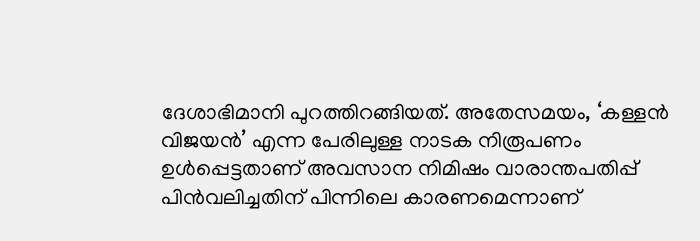ദേശാഭിമാനി പുറത്തിറങ്ങിയത്. അതേസമയം, ‘കള്ളൻ വിജയൻ’ എന്ന പേരിലുള്ള നാടക നിരൂപണം ഉൾപ്പെട്ടതാണ് അവസാന നിമിഷം വാരാന്തപതിപ്പ് പിൻവലിച്ചതിന് പിന്നിലെ കാരണമെന്നാണ്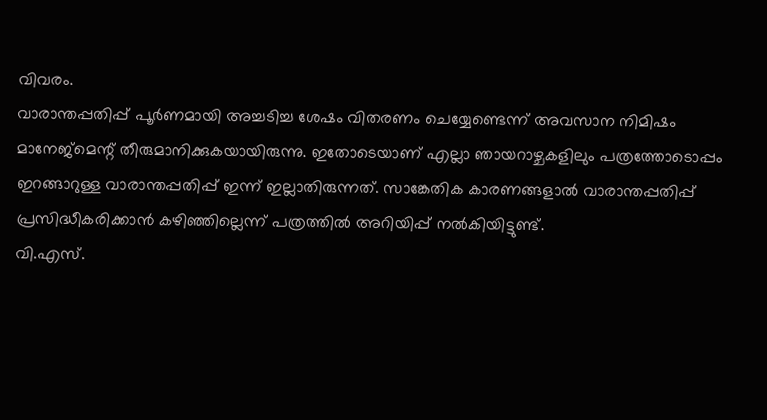വിവരം.
വാരാന്തപ്പതിപ്പ് പൂർണമായി അച്ചടിച്ച ശേഷം വിതരണം ചെയ്യേണ്ടെന്ന് അവസാന നിമിഷം മാനേജ്മെന്റ് തീരുമാനിക്കുകയായിരുന്നു. ഇതോടെയാണ് എല്ലാ ഞായറാഴ്ചകളിലും പത്രത്തോടൊപ്പം ഇറങ്ങാറുള്ള വാരാന്തപ്പതിപ്പ് ഇന്ന് ഇല്ലാതിരുന്നത്. സാങ്കേതിക കാരണങ്ങളാൽ വാരാന്തപ്പതിപ്പ് പ്രസിദ്ധീകരിക്കാൻ കഴിഞ്ഞില്ലെന്ന് പത്രത്തിൽ അറിയിപ്പ് നൽകിയിട്ടുണ്ട്.
വി.എസ്.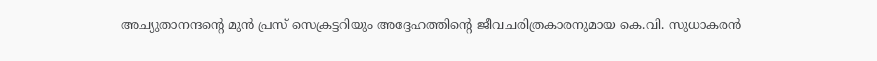അച്യുതാനന്ദന്റെ മുൻ പ്രസ് സെക്രട്ടറിയും അദ്ദേഹത്തിന്റെ ജീവചരിത്രകാരനുമായ കെ.വി. സുധാകരൻ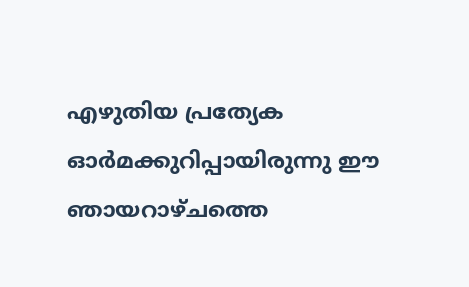എഴുതിയ പ്രത്യേക ഓർമക്കുറിപ്പായിരുന്നു ഈ ഞായറാഴ്ചത്തെ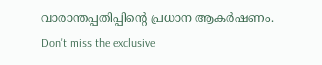വാരാന്തപ്പതിപ്പിന്റെ പ്രധാന ആകർഷണം.
Don't miss the exclusive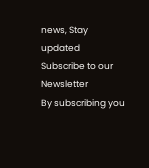news, Stay updated
Subscribe to our Newsletter
By subscribing you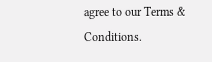agree to our Terms & Conditions.